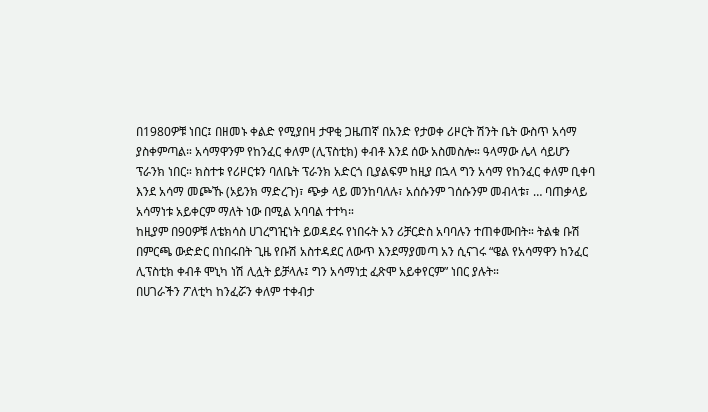በ1980ዎቹ ነበር፤ በዘመኑ ቀልድ የሚያበዛ ታዋቂ ጋዜጠኛ በአንድ የታወቀ ሪዞርት ሽንት ቤት ውስጥ አሳማ ያስቀምጣል። አሳማዋንም የከንፈር ቀለም (ሊፕስቲክ) ቀብቶ እንደ ሰው አስመስሎ። ዓላማው ሌላ ሳይሆን ፕራንክ ነበር። ክስተቱ የሪዞርቱን ባለቤት ፕራንክ አድርጎ ቢያልፍም ከዚያ በኋላ ግን አሳማ የከንፈር ቀለም ቢቀባ እንደ አሳማ መጮኹ (ኦይንክ ማድረጉ)፣ ጭቃ ላይ መንከባለሉ፣ አሰሱንም ገሰሱንም መብላቱ፣ … ባጠቃላይ አሳማነቱ አይቀርም ማለት ነው በሚል አባባል ተተካ።
ከዚያም በ90ዎቹ ለቴክሳስ ሀገረግዢነት ይወዳደሩ የነበሩት አን ሪቻርድስ አባባሉን ተጠቀሙበት። ትልቁ ቡሽ በምርጫ ውድድር በነበሩበት ጊዜ የቡሽ አስተዳደር ለውጥ እንደማያመጣ አን ሲናገሩ “ዌል የአሳማዋን ከንፈር ሊፕስቲክ ቀብቶ ሞኒካ ነሽ ሊሏት ይቻላሉ፤ ግን አሳማነቷ ፈጽሞ አይቀየርም” ነበር ያሉት።
በሀገራችን ፖለቲካ ከንፈሯን ቀለም ተቀብታ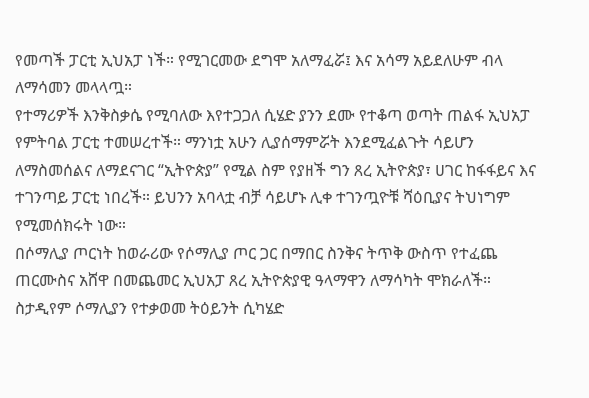የመጣች ፓርቲ ኢህአፓ ነች። የሚገርመው ደግሞ አለማፈሯ፤ እና አሳማ አይደለሁም ብላ ለማሳመን መላላጧ።
የተማሪዎች እንቅስቃሴ የሚባለው እየተጋጋለ ሲሄድ ያንን ደሙ የተቆጣ ወጣት ጠልፋ ኢህአፓ የምትባል ፓርቲ ተመሠረተች። ማንነቷ አሁን ሊያሰማምሯት እንደሚፈልጉት ሳይሆን ለማስመሰልና ለማደናገር “ኢትዮጵያ” የሚል ስም የያዘች ግን ጸረ ኢትዮጵያ፣ ሀገር ከፋፋይና እና ተገንጣይ ፓርቲ ነበረች። ይህንን አባላቷ ብቻ ሳይሆኑ ሊቀ ተገንጧዮቹ ሻዕቢያና ትህነግም የሚመሰክሩት ነው።
በሶማሊያ ጦርነት ከወራሪው የሶማሊያ ጦር ጋር በማበር ስንቅና ትጥቅ ውስጥ የተፈጨ ጠርሙስና አሸዋ በመጨመር ኢህአፓ ጸረ ኢትዮጵያዊ ዓላማዋን ለማሳካት ሞክራለች። ስታዲየም ሶማሊያን የተቃወመ ትዕይንት ሲካሄድ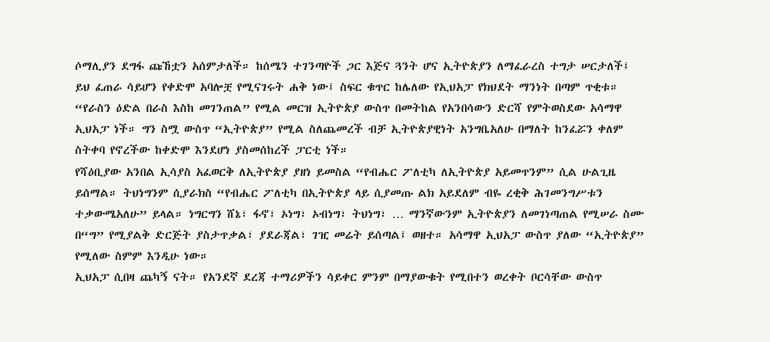ሶማሊያን ደግፋ ጩኸቷን አሰምታለች። ከሰሜን ተገንጣዮች ጋር እጅና ጓንት ሆና ኢትዮጵያን ለማፈራረስ ተግታ ሠርታለች፤ ይህ ፈጠራ ሳይሆን የቀድሞ አባሎቿ የሚናገሩት ሐቅ ነው፤ ስፍር ቁጥር ከሌለው የኢህአፓ የክህደት ማንነት በጣም ጥቂቱ።
“የራስን ዕድል በራስ እስከ መገንጠል” የሚል መርዝ ኢትዮጵያ ውስጥ በመትከል የአንበሳውን ድርሻ የምትወስደው አሳማዋ ኢህአፓ ነች። ግን ስሟ ውስጥ “ኢትዮጵያ” የሚል ስለጨመረች ብቻ ኢትዮጵያዊነት አንግቤአለሁ በማለት ከንፈሯን ቀለም ስትቀባ የኖረችው ከቀድሞ እንደሆነ ያስመሰከረች ፓርቲ ነች።
የሻዕቢያው አንበል ኢሳያስ አፈወርቅ ለኢትዮጵያ ያዘነ ይመስል “የብሔር ፖለቲካ ለኢትዮጵያ አይመጥንም” ሲል ሁልጊዜ ይሰማል። ትህነግንም ሲያራክስ “የብሔር ፖለቲካ በኢትዮጵያ ላይ ሲያመጡ ልክ አይደለም ብዬ ረቂቅ ሕገመንግሥቱን ተቃውሜአለሁ” ይላል። ነግርግን ሸኔ፣ ፋኖ፣ ኦነግ፣ ኦብነግ፣ ትህነግ፣ … ማንኛውንም ኢትዮጵያን ለመገነጣጠል የሚሠራ ስሙ በ“ግ” የሚያልቅ ድርጅት ያስታጥቃል፣ ያደራጃል፣ ገዢ መሬት ይሰጣል፤ ወዘተ። አሳማዋ ኢህአፓ ውስጥ ያለው “ኢትዮጵያ” የሚለው ስምም እንዲሁ ነው።
ኢህአፓ ሲበዛ ጨካኝ ናት። የአንደኛ ደረጃ ተማሪዎችን ሳይቀር ምንም በማያውቁት የሚበተን ወረቀት ቦርሳቸው ውስጥ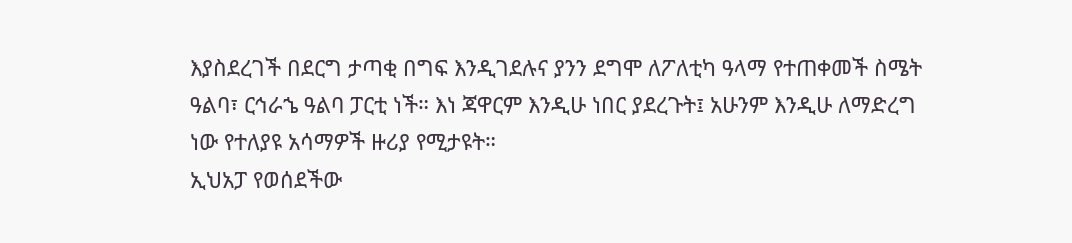እያስደረገች በደርግ ታጣቂ በግፍ እንዲገደሉና ያንን ደግሞ ለፖለቲካ ዓላማ የተጠቀመች ስሜት ዓልባ፣ ርኅራኄ ዓልባ ፓርቲ ነች። እነ ጃዋርም እንዲሁ ነበር ያደረጉት፤ አሁንም እንዲሁ ለማድረግ ነው የተለያዩ አሳማዎች ዙሪያ የሚታዩት።
ኢህአፓ የወሰደችው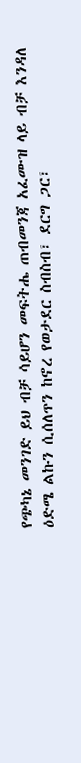የጭካኔ መንገድ ይህ ብቻ ሳይሆን መፍትሔ ጠብመንጃ አፈሙዝ ላይ ብቻ እንዳለ ዕድሜ ልኩን ሲሰለጥን ከኖረ የወታደር ስብስብ፣ ደርግ ጋር፣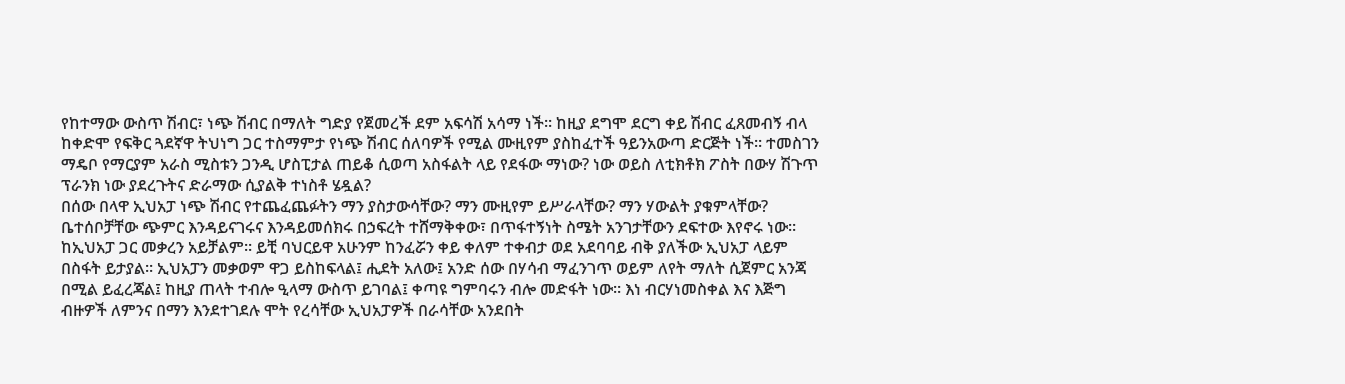የከተማው ውስጥ ሽብር፣ ነጭ ሽብር በማለት ግድያ የጀመረች ደም አፍሳሽ አሳማ ነች። ከዚያ ደግሞ ደርግ ቀይ ሽብር ፈጸመብኝ ብላ ከቀድሞ የፍቅር ጓደኛዋ ትህነግ ጋር ተስማምታ የነጭ ሽብር ሰለባዎች የሚል ሙዚየም ያስከፈተች ዓይንአውጣ ድርጅት ነች። ተመስገን ማዴቦ የማርያም አራስ ሚስቱን ጋንዲ ሆስፒታል ጠይቆ ሲወጣ አስፋልት ላይ የደፋው ማነው? ነው ወይስ ለቲክቶክ ፖስት በውሃ ሽጉጥ ፕራንክ ነው ያደረጉትና ድራማው ሲያልቅ ተነስቶ ሄዷል?
በሰው በላዋ ኢህአፓ ነጭ ሽብር የተጨፈጨፉትን ማን ያስታውሳቸው? ማን ሙዚየም ይሥራላቸው? ማን ሃውልት ያቁምላቸው? ቤተሰቦቻቸው ጭምር እንዳይናገሩና እንዳይመሰክሩ በኃፍረት ተሸማቅቀው፣ በጥፋተኝነት ስሜት አንገታቸውን ደፍተው እየኖሩ ነው።
ከኢህአፓ ጋር መቃረን አይቻልም። ይቺ ባህርይዋ አሁንም ከንፈሯን ቀይ ቀለም ተቀብታ ወደ አደባባይ ብቅ ያለችው ኢህአፓ ላይም በስፋት ይታያል። ኢህአፓን መቃወም ዋጋ ይስከፍላል፤ ሒደት አለው፤ አንድ ሰው በሃሳብ ማፈንገጥ ወይም ለየት ማለት ሲጀምር አንጃ በሚል ይፈረጃል፤ ከዚያ ጠላት ተብሎ ዒላማ ውስጥ ይገባል፤ ቀጣዩ ግምባሩን ብሎ መድፋት ነው። እነ ብርሃነመስቀል እና እጅግ ብዙዎች ለምንና በማን እንደተገደሉ ሞት የረሳቸው ኢህአፓዎች በራሳቸው አንደበት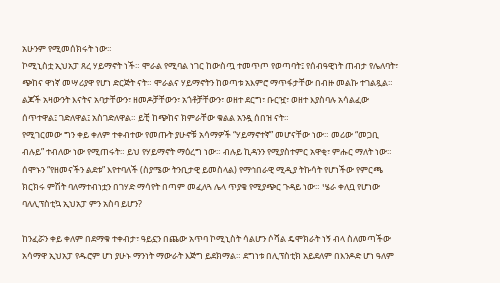አሁንም የሚመሰክሩት ነው።
ኮሚኒስቷ ኢህአፓ ጸረ ሃይማኖት ነች። ሞራል የሚባል ነገር ከውስጧ ተመጥጦ የወጣባት፤ የሰብዓዊነት ጠብታ የሌለባት፣ ጭከና ዋነኛ መሣሪያዋ የሆነ ድርጅት ናት። ሞራልና ሃይማኖትን ከወጣቱ አእምሮ ማጥፋታቸው በብዙ መልኩ ተገልጿል። ልጆች አዛውንት እናትና አባታቸውን፣ ዘመዶቻቸውን፣ አጎቶቻቸውን፣ ወዘተ ደርግ፣ ቡርዧ፣ ወዘተ እያስባሉ አሳልፈው ሰጥተዋል፤ ገድለዋል፤ አስገድለዋል። ይቺ ከጭከና ክምራቸው ቁልል አንዷ ሰበዝ ናት።
የሚገርመው ግን ቀይ ቀለም ተቀብተው የመጡት ያሁኖቹ አሳማዎች “ሃይማኖተኛ” መሆናቸው ነው። መሪው “መጋቢ ብሉይ” ተብለው ነው የሚጠሩት። ይህ የሃይማኖት ማዕረግ ነው። ብሉይ ኪዳንን የሚያስተምር አዋቂ፣ ምሑር ማለት ነው። ሰሞኑን “የዘመናችን ልደቱ” እየተባለች (ስያሜው ትንቢታዊ ይመስላል) የማኅበራዊ ሚዲያ ትኩሳት የሆነችው የምርጫ ክርክሩ ምሽት ባለማተብነቷን በገሃድ ማሳየት በጣም መፈለጓ ሌላ ጥያቄ የሚያጭር ጉዳይ ነው። ሤራ ቀለቧ የሆነው ባለሊፕስቲኳ ኢህአፓ ምን አስባ ይሆን?

ከንፈሯን ቀይ ቀለም በደማቁ ተቀብታ፣ ዓይኗን በጨው አጥባ ኮሚኒስት ሳልሆን ሶሻል ዴሞክራት ነኝ ብላ ስለመጣችው አሳማዋ ኢህአፓ የዱሮም ሆነ ያሁኑ ማንነት ማውራት እጅግ ይደክማል። ደግነቱ በሊፕስቲክ አይደለም በእንዶድ ሆነ ዓለም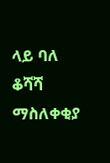ላይ ባለ ቆሻሻ ማስለቀቂያ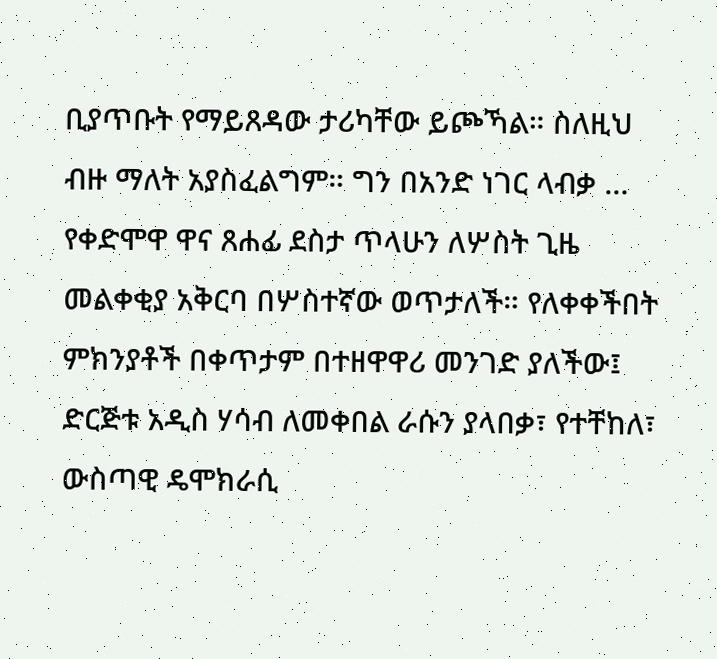ቢያጥቡት የማይጸዳው ታሪካቸው ይጮኻል። ስለዚህ ብዙ ማለት አያስፈልግም። ግን በአንድ ነገር ላብቃ …
የቀድሞዋ ዋና ጸሐፊ ደስታ ጥላሁን ለሦስት ጊዜ መልቀቂያ አቅርባ በሦስተኛው ወጥታለች። የለቀቀችበት ምክንያቶች በቀጥታም በተዘዋዋሪ መንገድ ያለችው፤ ድርጅቱ አዲስ ሃሳብ ለመቀበል ራሱን ያላበቃ፣ የተቸከለ፣ ውስጣዊ ዴሞክራሲ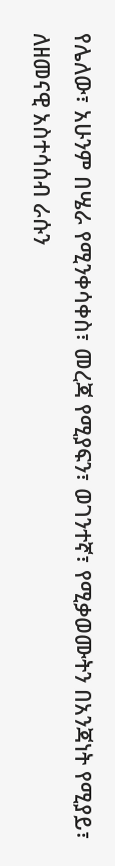የሌለው፣ አሁንም በሤራ የሚንቀሳቀስ፣ መረጃ የሚያፍን፣ ወገንተኛ፣ የሚቃወሙትን በአንጃነት የሚያይ፣ ለዘመናዊ አስተሳሰብ ራሱን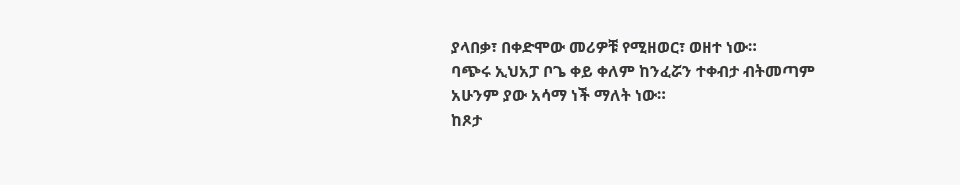ያላበቃ፣ በቀድሞው መሪዎቹ የሚዘወር፣ ወዘተ ነው።
ባጭሩ ኢህአፓ ቦጌ ቀይ ቀለም ከንፈሯን ተቀብታ ብትመጣም አሁንም ያው አሳማ ነች ማለት ነው።
ከጾታ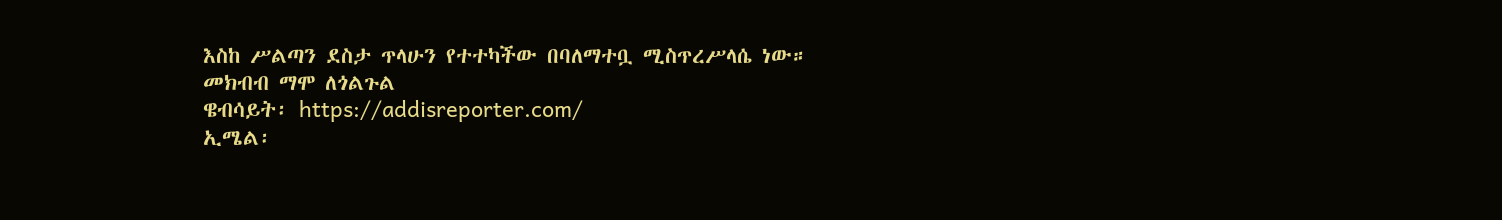እስከ ሥልጣን ደስታ ጥላሁን የተተካችው በባለማተቧ ሚስጥረሥላሴ ነው።
መክብብ ማሞ ለጎልጉል
ዌብሳይት፡ https://addisreporter.com/
ኢሜል፡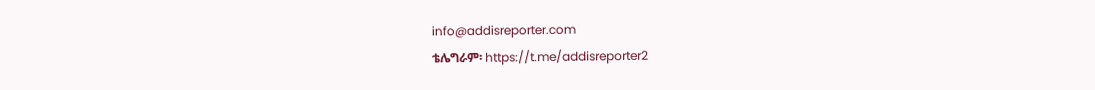info@addisreporter.com
ቴሌግራም፡ https://t.me/addisreporter2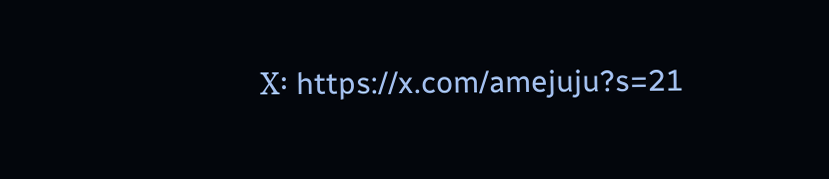X፡ https://x.com/amejuju?s=21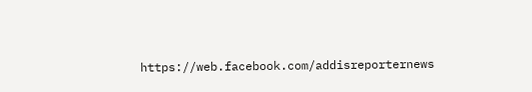https://web.facebook.com/addisreporternews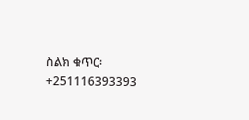ስልክ ቁጥር፡ +251116393393